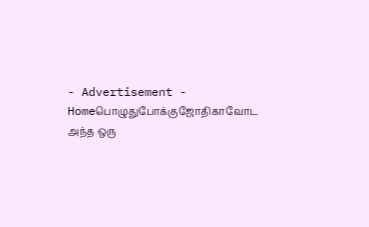- Advertisement -
Homeபொழுதுபோக்குஜோதிகாவோட அந்த ஒரு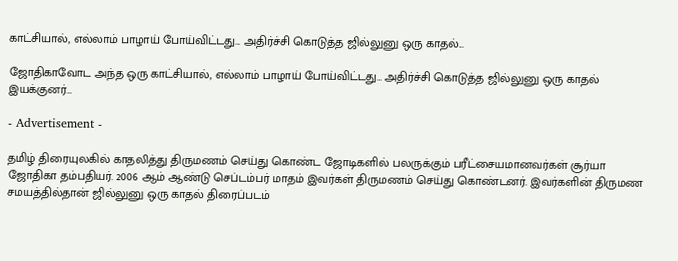காட்சியால், எல்லாம் பாழாய் போய்விட்டது... அதிர்ச்சி கொடுத்த ஜில்லுனு ஒரு காதல்...

ஜோதிகாவோட அந்த ஒரு காட்சியால், எல்லாம் பாழாய் போய்விட்டது… அதிர்ச்சி கொடுத்த ஜில்லுனு ஒரு காதல் இயக்குனர்…

- Advertisement -

தமிழ் திரையுலகில் காதலித்து திருமணம் செய்து கொண்ட ஜோடிகளில் பலருக்கும் பரீட்சையமானவர்கள் சூர்யா ஜோதிகா தம்பதியர். 2006 ஆம் ஆண்டு செப்டம்பர் மாதம் இவர்கள் திருமணம் செய்து கொண்டனர். இவர்களின் திருமண சமயத்தில்தான் ஜில்லுனு ஒரு காதல் திரைப்படம்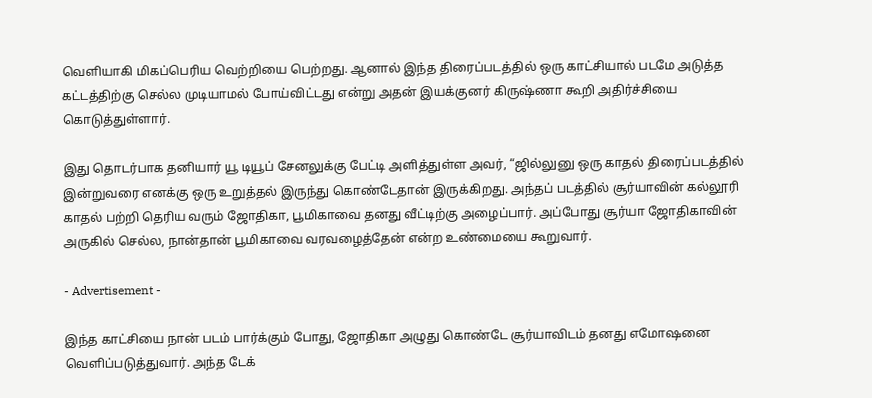வெளியாகி மிகப்பெரிய வெற்றியை பெற்றது. ஆனால் இந்த திரைப்படத்தில் ஒரு காட்சியால் படமே அடுத்த கட்டத்திற்கு செல்ல முடியாமல் போய்விட்டது என்று அதன் இயக்குனர் கிருஷ்ணா கூறி அதிர்ச்சியை கொடுத்துள்ளார்.

இது தொடர்பாக தனியார் யூ டியூப் சேனலுக்கு பேட்டி அளித்துள்ள அவர், “ஜில்லுனு ஒரு காதல் திரைப்படத்தில் இன்றுவரை எனக்கு ஒரு உறுத்தல் இருந்து கொண்டேதான் இருக்கிறது. அந்தப் படத்தில் சூர்யாவின் கல்லூரி காதல் பற்றி தெரிய வரும் ஜோதிகா, பூமிகாவை தனது வீட்டிற்கு அழைப்பார். அப்போது சூர்யா ஜோதிகாவின் அருகில் செல்ல, நான்தான் பூமிகாவை வரவழைத்தேன் என்ற உண்மையை கூறுவார்.

- Advertisement -

இந்த காட்சியை நான் படம் பார்க்கும் போது, ஜோதிகா அழுது கொண்டே சூர்யாவிடம் தனது எமோஷனை வெளிப்படுத்துவார். அந்த டேக்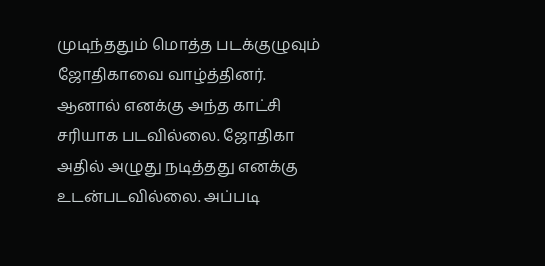முடிந்ததும் மொத்த படக்குழுவும் ஜோதிகாவை வாழ்த்தினர். ஆனால் எனக்கு அந்த காட்சி சரியாக படவில்லை. ஜோதிகா அதில் அழுது நடித்தது எனக்கு உடன்படவில்லை. அப்படி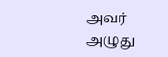அவர் அழுது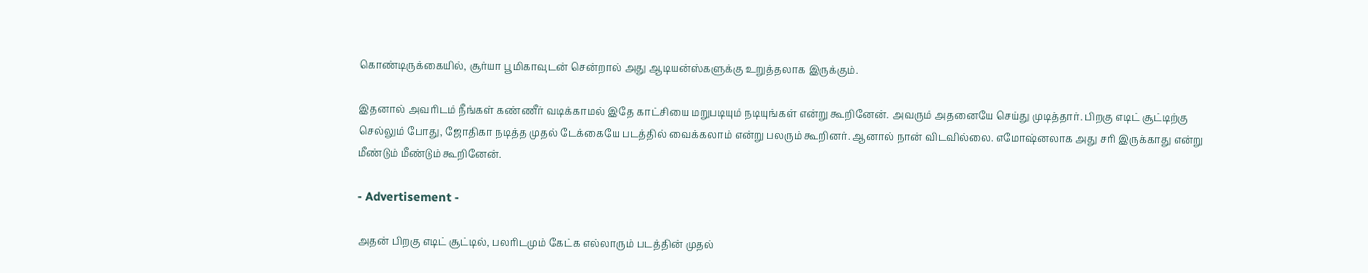கொண்டிருக்கையில், சூர்யா பூமிகாவுடன் சென்றால் அது ஆடியன்ஸ்களுக்கு உறுத்தலாக இருக்கும்.

இதனால் அவரிடம் நீங்கள் கண்ணீர் வடிக்காமல் இதே காட்சியை மறுபடியும் நடியுங்கள் என்று கூறினேன். அவரும் அதனையே செய்து முடித்தார். பிறகு எடிட் சூட்டிற்கு செல்லும் போது, ஜோதிகா நடித்த முதல் டேக்கையே படத்தில் வைக்கலாம் என்று பலரும் கூறினர். ஆனால் நான் விடவில்லை. எமோஷ்னலாக அது சரி இருக்காது என்று மீண்டும் மீண்டும் கூறினேன்.

- Advertisement -

அதன் பிறகு எடிட் சூட்டில், பலரிடமும் கேட்க எல்லாரும் படத்தின் முதல்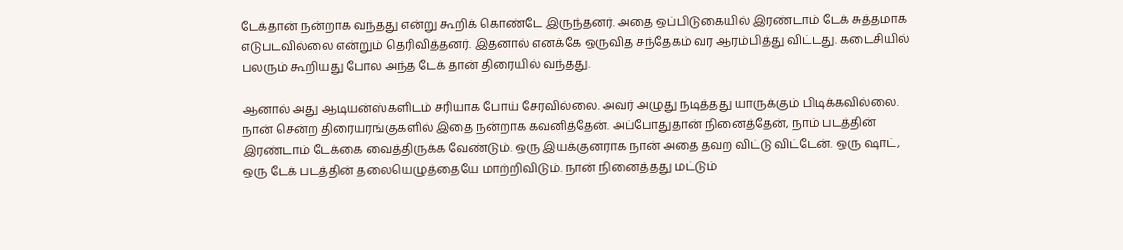டேக்தான் நன்றாக வந்தது என்று கூறிக் கொண்டே இருந்தனர். அதை ஒப்பிடுகையில் இரண்டாம் டேக் சுத்தமாக எடுபடவில்லை என்றும் தெரிவித்தனர். இதனால் எனக்கே ஒருவித சந்தேகம் வர ஆரம்பித்து விட்டது. கடைசியில் பலரும் கூறியது போல அந்த டேக் தான் திரையில் வந்தது.

ஆனால் அது ஆடியன்ஸ்களிடம் சரியாக போய் சேரவில்லை. அவர் அழுது நடித்தது யாருக்கும் பிடிக்கவில்லை. நான் சென்ற திரையரங்குகளில் இதை நன்றாக கவனித்தேன். அப்போதுதான் நினைத்தேன், நாம் படத்தின் இரண்டாம் டேக்கை வைத்திருக்க வேண்டும். ஒரு இயக்குனராக நான் அதை தவற விட்டு விட்டேன். ஒரு ஷாட், ஒரு டேக் படத்தின் தலையெழுத்தையே மாற்றிவிடும். நான் நினைத்தது மட்டும்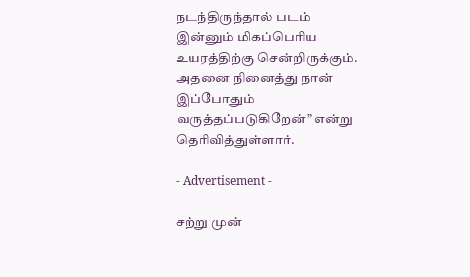நடந்திருந்தால் படம் இன்னும் மிகப்பெரிய உயரத்திற்கு சென்றிருக்கும். அதனை நினைத்து நான் இப்போதும் வருத்தப்படுகிறேன்” என்று தெரிவித்துள்ளார்.

- Advertisement -

சற்று முன்